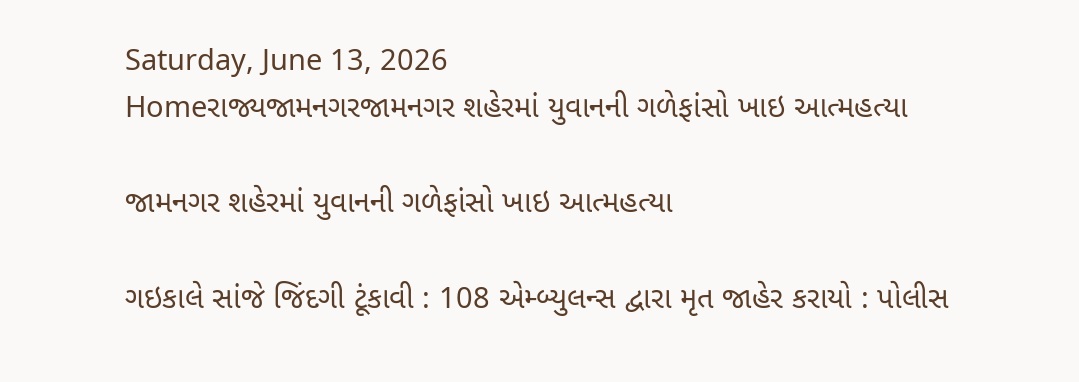Saturday, June 13, 2026
Homeરાજ્યજામનગરજામનગર શહેરમાં યુવાનની ગળેફાંસો ખાઇ આત્મહત્યા

જામનગર શહેરમાં યુવાનની ગળેફાંસો ખાઇ આત્મહત્યા

ગઇકાલે સાંજે જિંદગી ટૂંકાવી : 108 એમ્બ્યુલન્સ દ્વારા મૃત જાહેર કરાયો : પોલીસ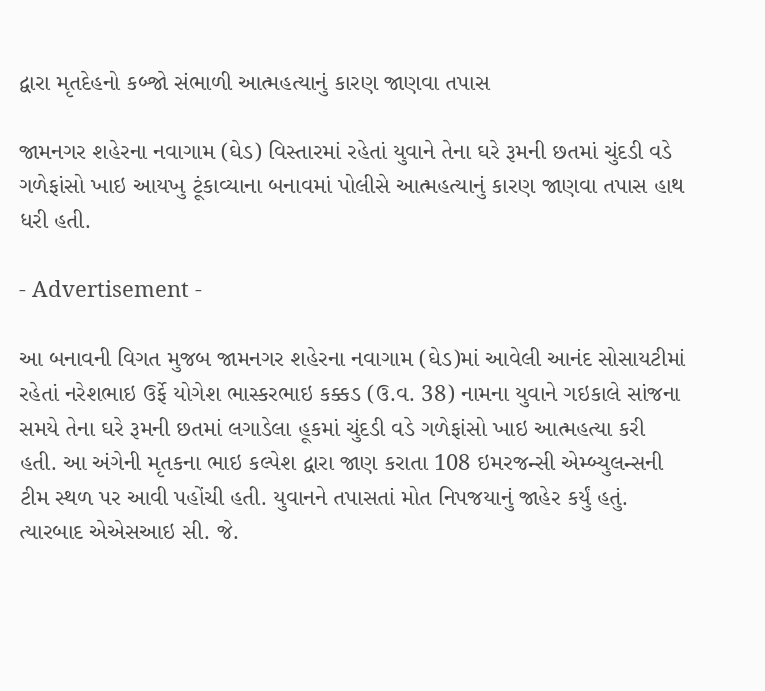દ્વારા મૃતદેહનો કબ્જો સંભાળી આત્મહત્યાનું કારણ જાણવા તપાસ

જામનગર શહેરના નવાગામ (ઘેડ) વિસ્તારમાં રહેતાં યુવાને તેના ઘરે રૂમની છતમાં ચુંદડી વડે ગળેફાંસો ખાઇ આયખુ ટૂંકાવ્યાના બનાવમાં પોલીસે આત્મહત્યાનું કારણ જાણવા તપાસ હાથ ધરી હતી.

- Advertisement -

આ બનાવની વિગત મુજબ જામનગર શહેરના નવાગામ (ઘેડ)માં આવેલી આનંદ સોસાયટીમાં રહેતાં નરેશભાઇ ઉર્ફે યોગેશ ભાસ્કરભાઇ કક્કડ (ઉ.વ. 38) નામના યુવાને ગઇકાલે સાંજના સમયે તેના ઘરે રૂમની છતમાં લગાડેલા હૂકમાં ચુંદડી વડે ગળેફાંસો ખાઇ આત્મહત્યા કરી હતી. આ અંગેની મૃતકના ભાઇ કલ્પેશ દ્વારા જાણ કરાતા 108 ઇમરજન્સી એમ્બ્યુલન્સની ટીમ સ્થળ પર આવી પહોંચી હતી. યુવાનને તપાસતાં મોત નિપજયાનું જાહેર કર્યું હતું. ત્યારબાદ એએસઆઇ સી. જે.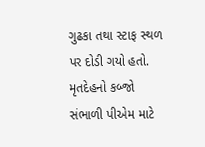ગુઢકા તથા સ્ટાફ સ્થળ પર દોડી ગયો હતો. મૃતદેહનો કબ્જો સંભાળી પીએમ માટે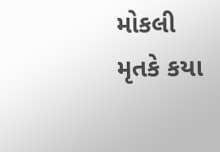મોકલી મૃતકે કયા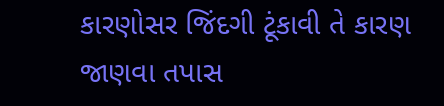કારણોસર જિંદગી ટૂંકાવી તે કારણ જાણવા તપાસ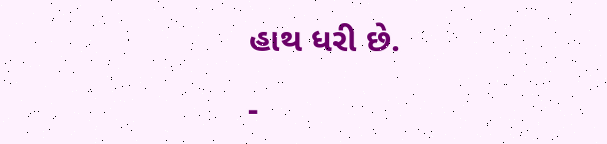હાથ ધરી છે.

-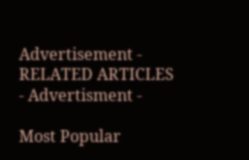Advertisement -
RELATED ARTICLES
- Advertisment -

Most Popular